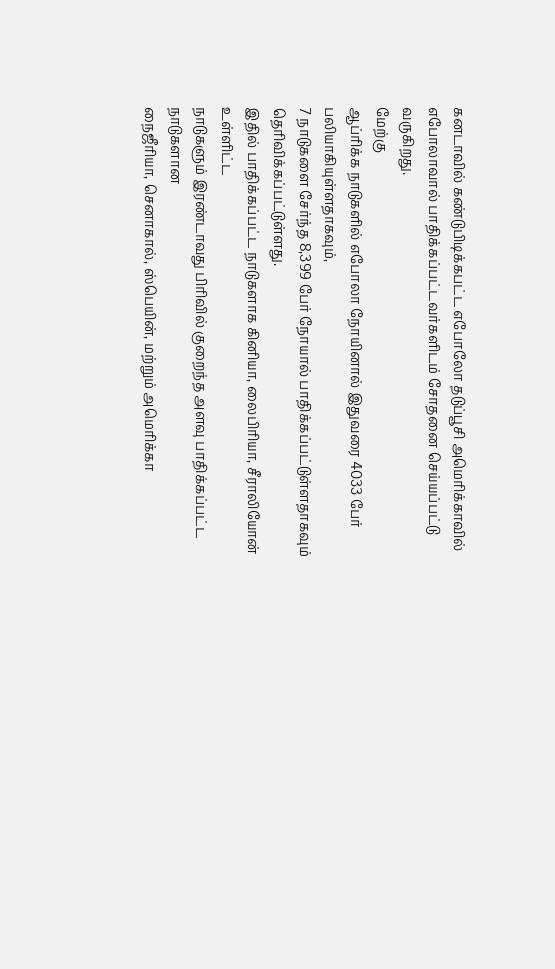கனடாவில் கண்டுபிடிக்கபட்ட எபோலோ தடுப்பூசி அமெரிக்காவில் எபோலாவால் பாதிக்கப்பட்டவர்களிடம் சோதனை செய்யப்பட்டு வருகிறது.
மேற்கு
ஆப்ரிக்க நாடுகளில் எபோலா நோயினால் இதுவரை 4033 பேர் பலியாகியுள்ளதாகவும்,
7 நாடுகளை சேர்ந்த 8,399 பேர் நோயால் பாதிக்கப்பட்டுள்ளதாகவும்
தெரிவிக்கப்பட்டுள்ளது.
இதில் பாதிக்கப்பட்ட நாடுகளாக கினியா, லைபிரியா, சீராலியோன் உள்ளிட்ட
நாடுகளும் இரண்டாவது பிரிவில் குறைந்த அளவு பாதிக்கப்பட்ட நாடுகளான
நைஜீரியா, செனாகால், ஸ்பெயின், மற்றும் அமெரிக்கா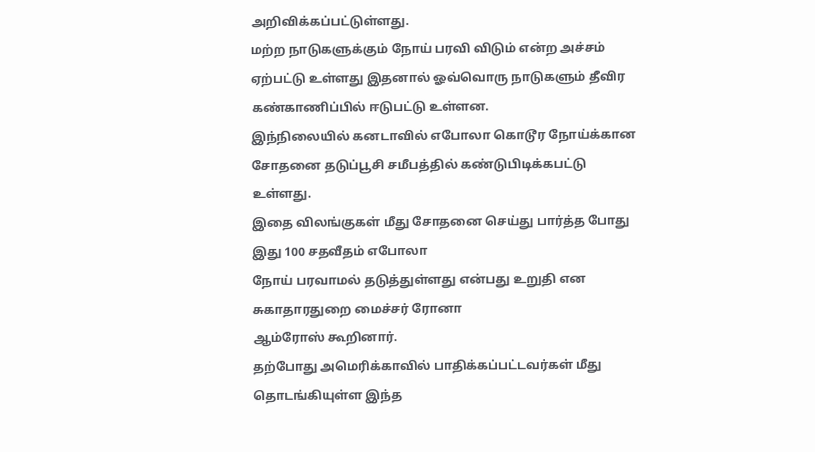அறிவிக்கப்பட்டுள்ளது.
மற்ற நாடுகளுக்கும் நோய் பரவி விடும் என்ற அச்சம் ஏற்பட்டு உள்ளது இதனால் ஓவ்வொரு நாடுகளும் தீவிர கண்காணிப்பில் ஈடுபட்டு உள்ளன.
இந்நிலையில் கனடாவில் எபோலா கொடூர நோய்க்கான சோதனை தடுப்பூசி சமீபத்தில் கண்டுபிடிக்கபட்டு உள்ளது.
இதை விலங்குகள் மீது சோதனை செய்து பார்த்த போது இது 100 சதவீதம் எபோலா
நோய் பரவாமல் தடுத்துள்ளது என்பது உறுதி என சுகாதாரதுறை மைச்சர் ரோனா
ஆம்ரோஸ் கூறினார்.
தற்போது அமெரிக்காவில் பாதிக்கப்பட்டவர்கள் மீது தொடங்கியுள்ள இந்த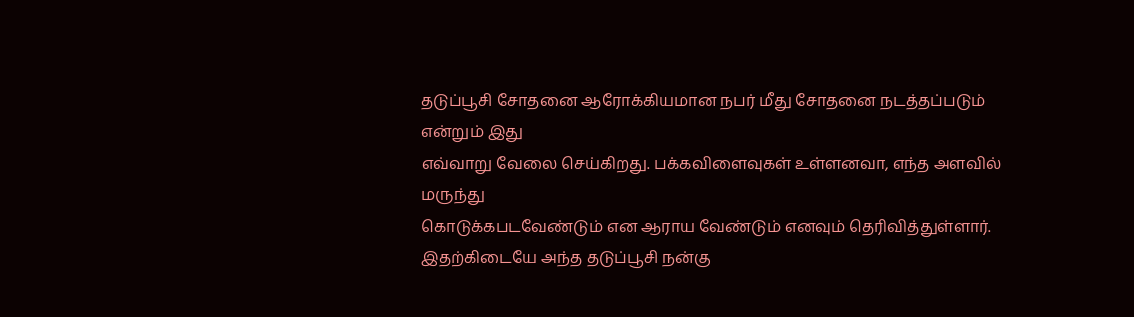தடுப்பூசி சோதனை ஆரோக்கியமான நபர் மீது சோதனை நடத்தப்படும் என்றும் இது
எவ்வாறு வேலை செய்கிறது. பக்கவிளைவுகள் உள்ளனவா, எந்த அளவில் மருந்து
கொடுக்கபடவேண்டும் என ஆராய வேண்டும் எனவும் தெரிவித்துள்ளார்.
இதற்கிடையே அந்த தடுப்பூசி நன்கு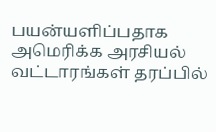பயன்யளிப்பதாக அமெரிக்க அரசியல் வட்டாரங்கள் தரப்பில்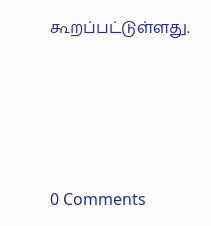கூறப்பட்டுள்ளது.




0 Comments